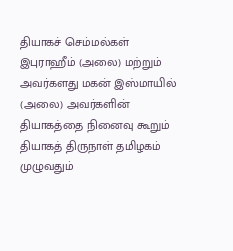தியாகச் செம்மல்கள் இபுராஹீம் (அலை) மற்றும் அவர்களது மகன் இஸ்மாயில் (அலை) அவர்களின் தியாகத்தை நினைவு கூறும் தியாகத் திருநாள் தமிழகம் முழுவதும்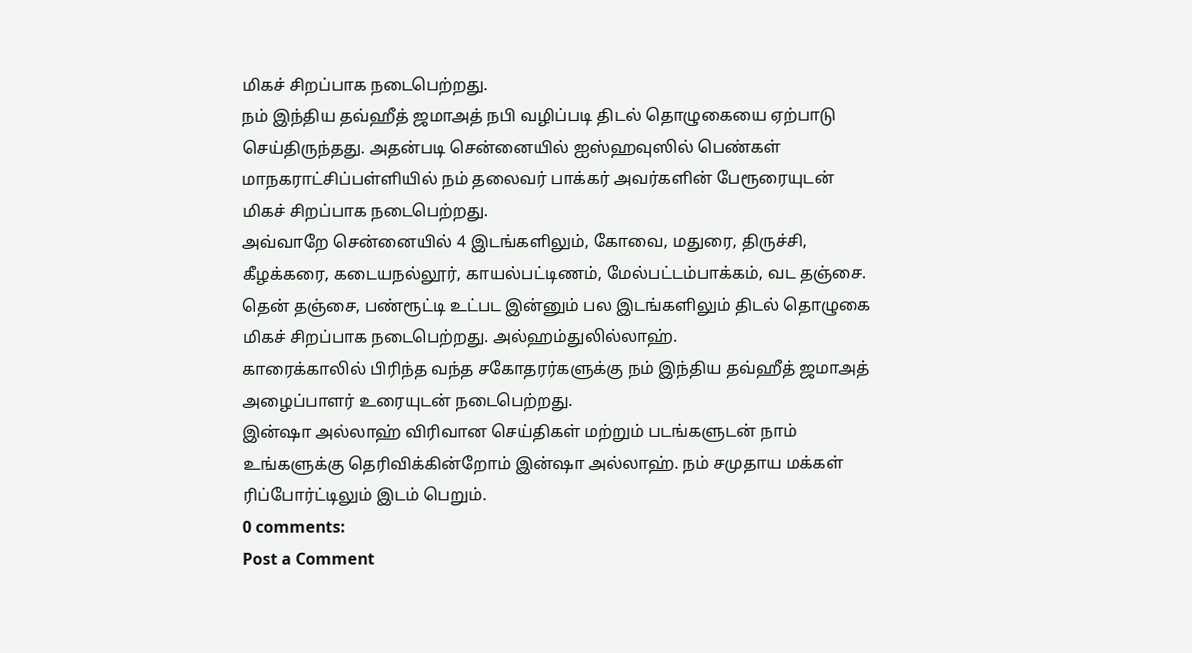மிகச் சிறப்பாக நடைபெற்றது.
நம் இந்திய தவ்ஹீத் ஜமாஅத் நபி வழிப்படி திடல் தொழுகையை ஏற்பாடு செய்திருந்தது. அதன்படி சென்னையில் ஐஸ்ஹவுஸில் பெண்கள் மாநகராட்சிப்பள்ளியில் நம் தலைவர் பாக்கர் அவர்களின் பேரூரையுடன் மிகச் சிறப்பாக நடைபெற்றது.
அவ்வாறே சென்னையில் 4 இடங்களிலும், கோவை, மதுரை, திருச்சி, கீழக்கரை, கடையநல்லூர், காயல்பட்டிணம், மேல்பட்டம்பாக்கம், வட தஞ்சை. தென் தஞ்சை, பண்ரூட்டி உட்பட இன்னும் பல இடங்களிலும் திடல் தொழுகை மிகச் சிறப்பாக நடைபெற்றது. அல்ஹம்துலில்லாஹ்.
காரைக்காலில் பிரிந்த வந்த சகோதரர்களுக்கு நம் இந்திய தவ்ஹீத் ஜமாஅத் அழைப்பாளர் உரையுடன் நடைபெற்றது.
இன்ஷா அல்லாஹ் விரிவான செய்திகள் மற்றும் படங்களுடன் நாம் உங்களுக்கு தெரிவிக்கின்றோம் இன்ஷா அல்லாஹ். நம் சமுதாய மக்கள் ரிப்போர்ட்டிலும் இடம் பெறும்.
0 comments:
Post a Comment